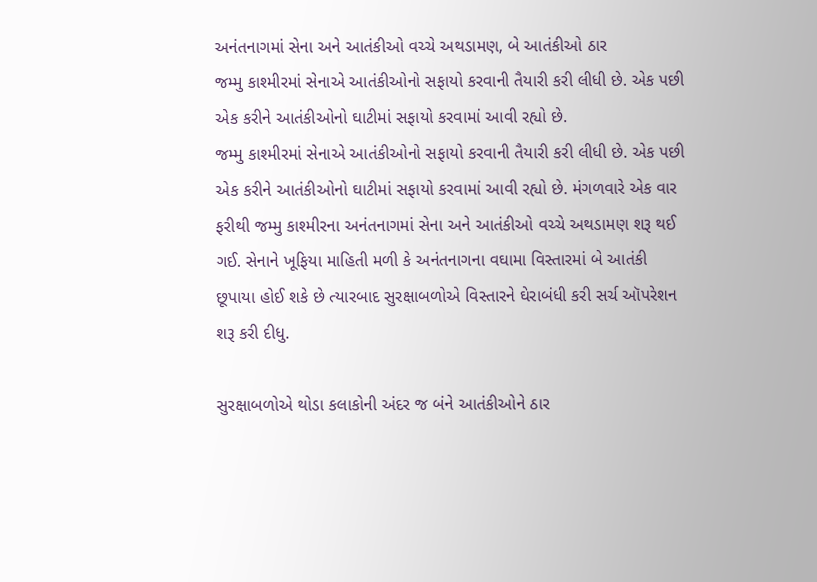અનંતનાગમાં સેના અને આતંકીઓ વચ્ચે અથડામણ, બે આતંકીઓ ઠાર
જમ્મુ કાશ્મીરમાં સેનાએ આતંકીઓનો સફાયો કરવાની તૈયારી કરી લીધી છે. એક પછી એક કરીને આતંકીઓનો ઘાટીમાં સફાયો કરવામાં આવી રહ્યો છે.
જમ્મુ કાશ્મીરમાં સેનાએ આતંકીઓનો સફાયો કરવાની તૈયારી કરી લીધી છે. એક પછી એક કરીને આતંકીઓનો ઘાટીમાં સફાયો કરવામાં આવી રહ્યો છે. મંગળવારે એક વાર ફરીથી જમ્મુ કાશ્મીરના અનંતનાગમાં સેના અને આતંકીઓ વચ્ચે અથડામણ શરૂ થઈ ગઈ. સેનાને ખૂફિયા માહિતી મળી કે અનંતનાગના વઘામા વિસ્તારમાં બે આતંકી છૂપાયા હોઈ શકે છે ત્યારબાદ સુરક્ષાબળોએ વિસ્તારને ઘેરાબંધી કરી સર્ચ ઑપરેશન શરૂ કરી દીધુ.

સુરક્ષાબળોએ થોડા કલાકોની અંદર જ બંને આતંકીઓને ઠાર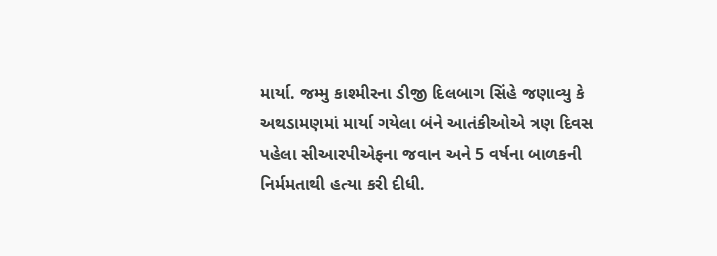માર્યા. જમ્મુ કાશ્મીરના ડીજી દિલબાગ સિંહે જણાવ્યુ કે અથડામણમાં માર્યા ગયેલા બંને આતંકીઓએ ત્રણ દિવસ પહેલા સીઆરપીએફના જવાન અને 5 વર્ષના બાળકની નિર્મમતાથી હત્યા કરી દીધી.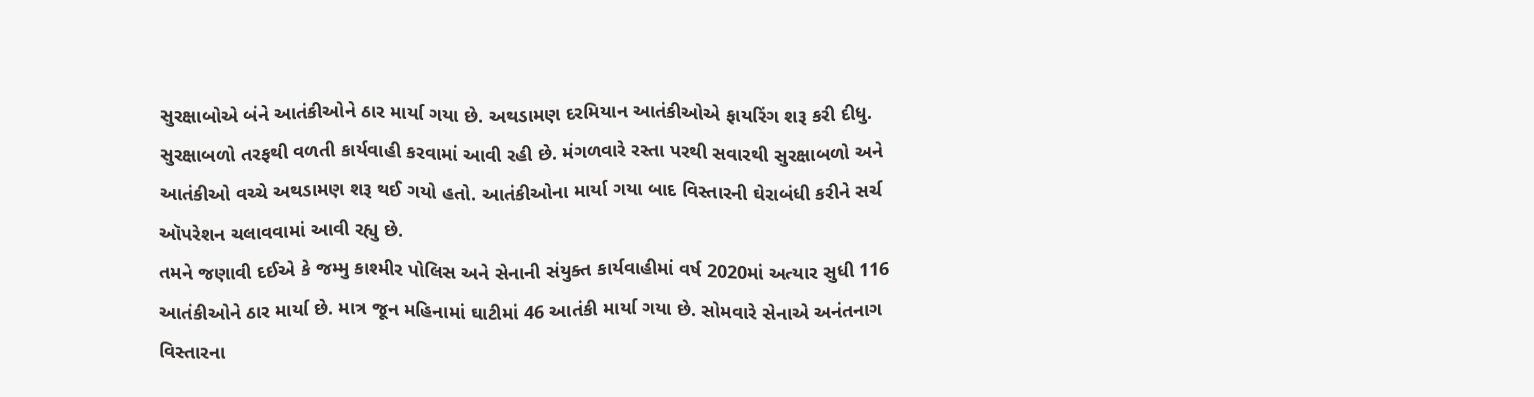સુરક્ષાબોએ બંને આતંકીઓને ઠાર માર્યા ગયા છે. અથડામણ દરમિયાન આતંકીઓએ ફાયરિંગ શરૂ કરી દીધુ. સુરક્ષાબળો તરફથી વળતી કાર્યવાહી કરવામાં આવી રહી છે. મંગળવારે રસ્તા પરથી સવારથી સુરક્ષાબળો અને આતંકીઓ વચ્ચે અથડામણ શરૂ થઈ ગયો હતો. આતંકીઓના માર્યા ગયા બાદ વિસ્તારની ઘેરાબંધી કરીને સર્ચ ઑપરેશન ચલાવવામાં આવી રહ્યુ છે.
તમને જણાવી દઈએ કે જમ્મુ કાશ્મીર પોલિસ અને સેનાની સંયુક્ત કાર્યવાહીમાં વર્ષ 2020માં અત્યાર સુધી 116 આતંકીઓને ઠાર માર્યા છે. માત્ર જૂન મહિનામાં ઘાટીમાં 46 આતંકી માર્યા ગયા છે. સોમવારે સેનાએ અનંતનાગ વિસ્તારના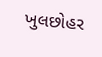ખુલછોહર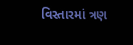વિસ્તારમાં ત્રણ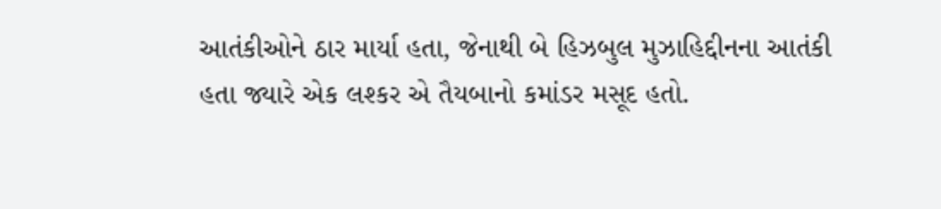આતંકીઓને ઠાર માર્યા હતા, જેનાથી બે હિઝબુલ મુઝાહિદ્દીનના આતંકી હતા જ્યારે એક લશ્કર એ તૈયબાનો કમાંડર મસૂદ હતો.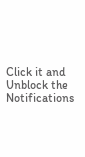Click it and Unblock the Notifications